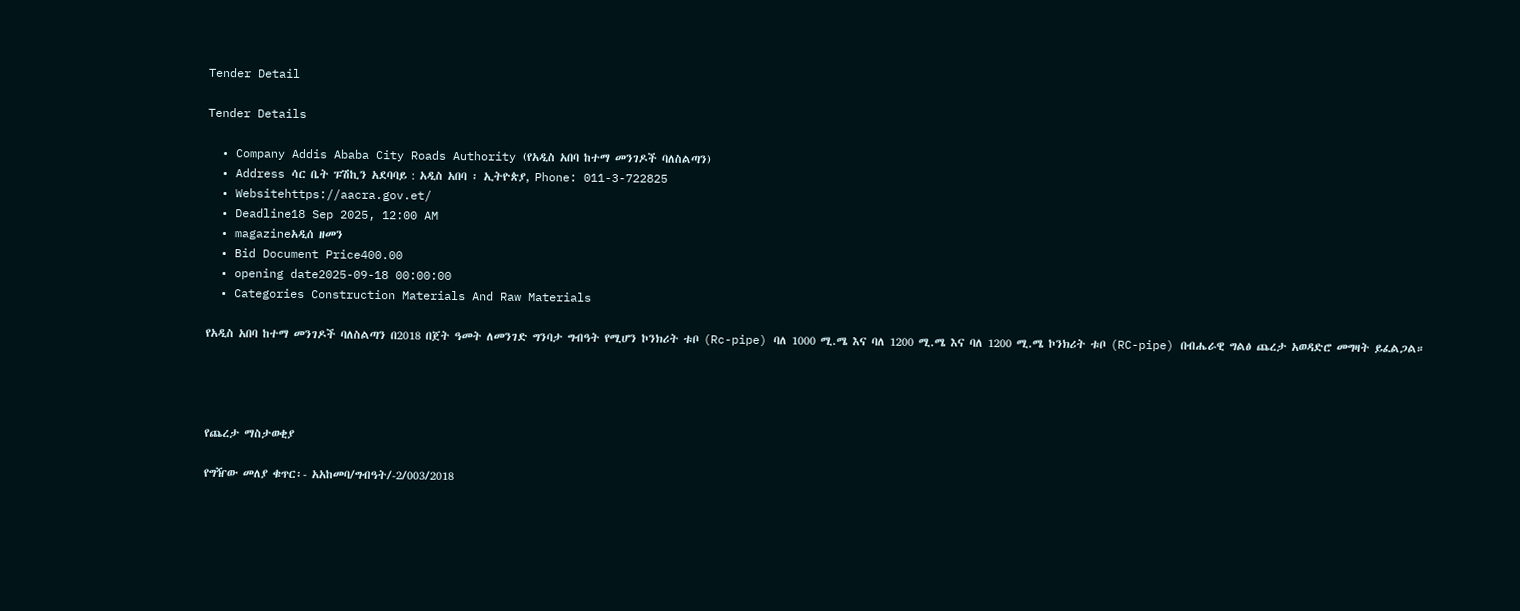Tender Detail

Tender Details

  • Company Addis Ababa City Roads Authority (የአዲስ አበባ ከተማ መንገዶች ባለስልጣን)
  • Address ሳር ቤት ፑሽኪን አደባባይ : አዲስ አበባ ፡ ኢትዮጵያ, Phone: 011-3-722825
  • Websitehttps://aacra.gov.et/
  • Deadline18 Sep 2025, 12:00 AM
  • magazineአዲሰ ዘመን
  • Bid Document Price400.00
  • opening date2025-09-18 00:00:00
  • Categories Construction Materials And Raw Materials

የአዲስ አበባ ከተማ መንገዶች ባለስልጣን በ2018 በጀት ዓመት ለመንገድ ግንባታ ግብዓት የሚሆን ኮንክሪት ቱቦ (Rc-pipe) ባለ 1000 ሚ.ሜ እና ባለ 1200 ሚ.ሜ እና ባለ 1200 ሚ.ሜ ኮንክሪት ቱቦ (RC-pipe) በብሔራዊ ግልፅ ጨረታ አወዳድሮ መግዛት ይፈልጋል።




የጨረታ ማስታወቂያ

የግዥው መለያ ቁጥር፡- አአከመባ/ግብዓት/-2/003/2018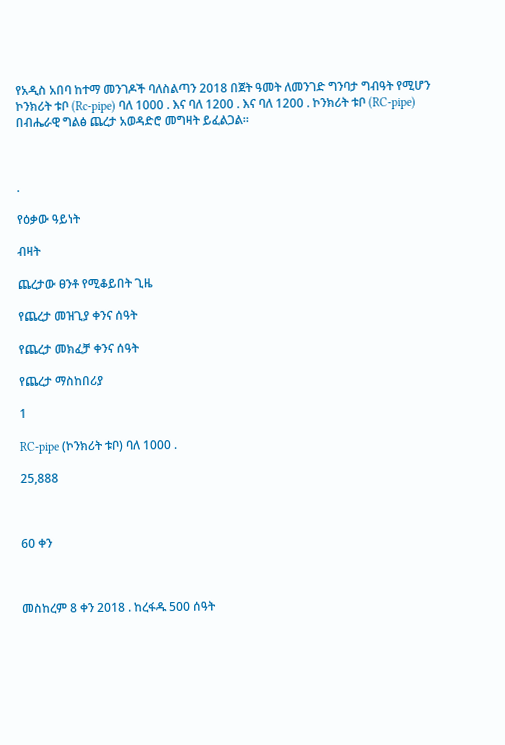የአዲስ አበባ ከተማ መንገዶች ባለስልጣን 2018 በጀት ዓመት ለመንገድ ግንባታ ግብዓት የሚሆን ኮንክሪት ቱቦ (Rc-pipe) ባለ 1000 . እና ባለ 1200 . እና ባለ 1200 . ኮንክሪት ቱቦ (RC-pipe) በብሔራዊ ግልፅ ጨረታ አወዳድሮ መግዛት ይፈልጋል።



.

የዕቃው ዓይነት

ብዛት

ጨረታው ፀንቶ የሚቆይበት ጊዜ

የጨረታ መዝጊያ ቀንና ሰዓት

የጨረታ መክፈቻ ቀንና ሰዓት

የጨረታ ማስከበሪያ

1

RC-pipe (ኮንክሪት ቱቦ) ባለ 1000 .

25,888



60 ቀን



መስከረም 8 ቀን 2018 . ከረፋዱ 500 ሰዓት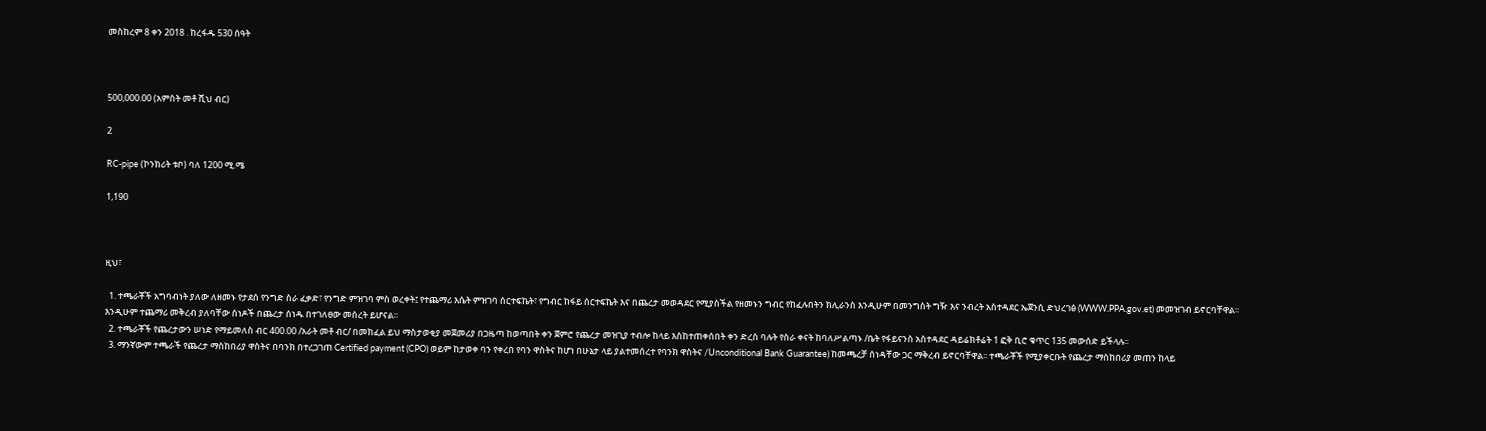መስከረም 8 ቀን 2018 . ከረፋዱ 530 ሰዓት



500,000.00 (አምስት መቶ ሺህ ብር)

2

RC-pipe (ኮንክሪት ቱቦ) ባለ 1200 ሚ.ሜ

1,190



ዚህ፣

  1. ተጫራቾች አግባብነት ያለው ለዘመኑ የታደሰ የንግድ ስራ ፈቃድ፣ የንግድ ምዝገባ ምስ ወረቀት፤ የተጨማሪ እሴት ምዝገባ ሰርተፍኬት፣ የግብር ከፋይ ሰርተፍኬት እና በጨረታ መወዳደር የሚያስችል የዘመኑን ግብር የከፈሉበትን ክሊራንስ እንዲሁም በመንግስት ግዥ እና ንብረት አስተዳደር ኤጀንሲ ድህረገፅ (WWW.PPA.gov.et) መመዝገብ ይኖርባቸዋል፡፡ እንዲሁም ተጨማሪ መቅረብ ያለባቸው ሰነዶች በጨረታ ሰነዱ በተገለፀው መሰረት ይሆናል፡፡
  2. ተጫራቾች የጨረታውን ሠነድ የማይመለስ ብር 400.00 /አራት መቶ ብር/ በመክፈል ይህ ማስታወቂያ መጀመሪያ በጋዜጣ ከወጣበት ቀን ጀምሮ የጨረታ መዝጊያ ተብሎ ከላይ እስከተጠቀሰበት ቀን ድረስ ባሉት የስራ ቀናት ከባለሥልጣኑ /ቤት የፋይናንስ አስተዳደር ዳይሬክቶሬት 1 ፎቅ ቢሮ ቁጥር 135 መውሰድ ይችላሉ፡፡
  3. ማንኛውም ተጫራች የጨረታ ማስከበሪያ ዋስትና በባንክ በተረጋገጠ Certified payment (CPO) ወይም ከታወቀ ባን የቀረበ የባን ዋስትና ከሆነ በሁኔታ ላይ ያልተመሰረተ የባንክ ዋስትና /Unconditional Bank Guarantee) ከመጫረቻ ሰነዳቸው ጋር ማቅረብ ይኖርባቸዋል፡፡ ተጫራቾች የሚያቀርቡት የጨረታ ማስከበሪያ መጠን ከላይ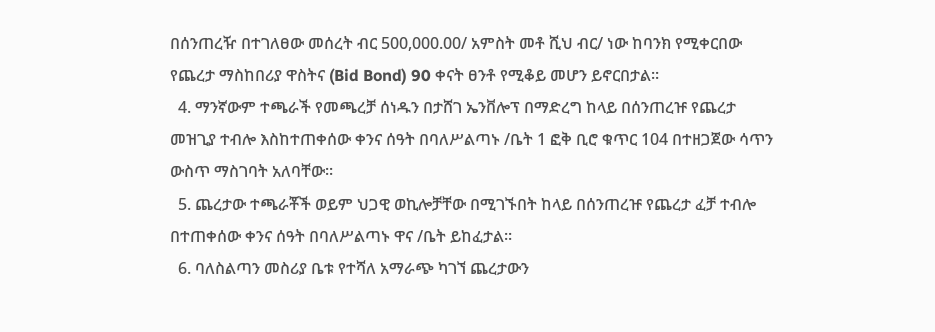በሰንጠረዥ በተገለፀው መሰረት ብር 500,000.00/ አምስት መቶ ሺህ ብር/ ነው ከባንክ የሚቀርበው የጨረታ ማስከበሪያ ዋስትና (Bid Bond) 90 ቀናት ፀንቶ የሚቆይ መሆን ይኖርበታል፡፡
  4. ማንኛውም ተጫራች የመጫረቻ ሰነዱን በታሸገ ኤንቨሎፕ በማድረግ ከላይ በሰንጠረዡ የጨረታ መዝጊያ ተብሎ እስከተጠቀሰው ቀንና ሰዓት በባለሥልጣኑ /ቤት 1 ፎቅ ቢሮ ቁጥር 104 በተዘጋጀው ሳጥን ውስጥ ማስገባት አለባቸው፡፡
  5. ጨረታው ተጫራቾች ወይም ህጋዊ ወኪሎቻቸው በሚገኙበት ከላይ በሰንጠረዡ የጨረታ ፈቻ ተብሎ በተጠቀሰው ቀንና ሰዓት በባለሥልጣኑ ዋና /ቤት ይከፈታል፡፡
  6. ባለስልጣን መስሪያ ቤቱ የተሻለ አማራጭ ካገኘ ጨረታውን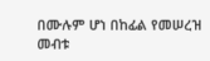በሙሉም ሆነ በከፊል የመሠረዝ መብቱ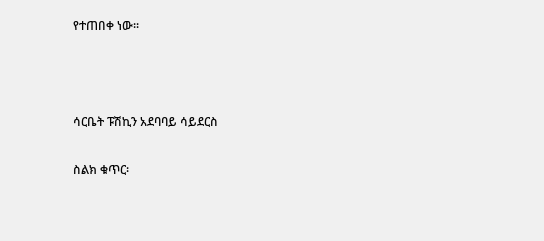የተጠበቀ ነው፡፡



ሳርቤት ፑሽኪን አደባባይ ሳይደርስ

ስልክ ቁጥር፡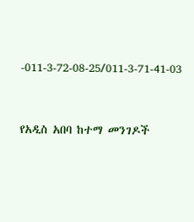-011-3-72-08-25/011-3-71-41-03



የአዲስ አበባ ከተማ መንገዶች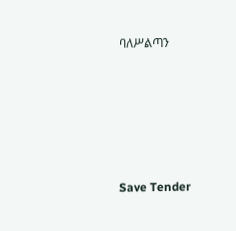ባለሥልጣን





Save Tender